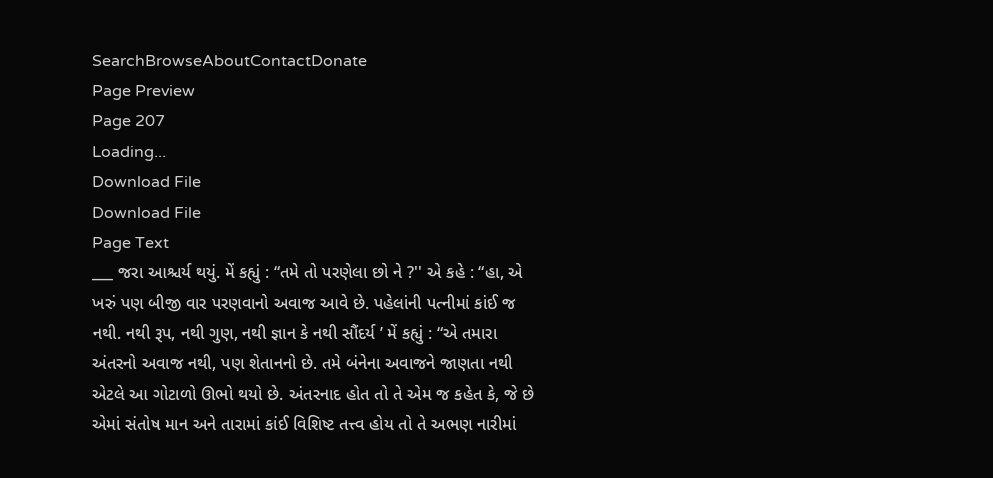SearchBrowseAboutContactDonate
Page Preview
Page 207
Loading...
Download File
Download File
Page Text
___ જરા આશ્ચર્ય થયું. મેં કહ્યું : “તમે તો પરણેલા છો ને ?'' એ કહે : “હા, એ ખરું પણ બીજી વાર પરણવાનો અવાજ આવે છે. પહેલાંની પત્નીમાં કાંઈ જ નથી. નથી રૂપ, નથી ગુણ, નથી જ્ઞાન કે નથી સૌંદર્ય ’ મેં કહ્યું : “એ તમારા અંતરનો અવાજ નથી, પણ શેતાનનો છે. તમે બંનેના અવાજને જાણતા નથી એટલે આ ગોટાળો ઊભો થયો છે. અંતરનાદ હોત તો તે એમ જ કહેત કે, જે છે એમાં સંતોષ માન અને તારામાં કાંઈ વિશિષ્ટ તત્ત્વ હોય તો તે અભણ નારીમાં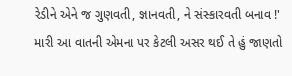રેડીને એને જ ગુણવતી, જ્ઞાનવતી, ને સંસ્કારવતી બનાવ !' મારી આ વાતની એમના પર કેટલી અસર થઈ તે હું જાણતો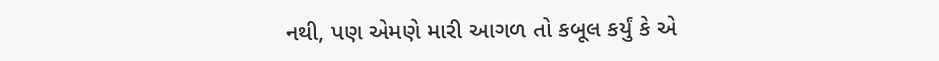નથી, પણ એમણે મારી આગળ તો કબૂલ કર્યું કે એ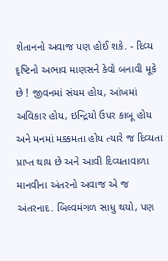શેતાનનો અવાજ પણ હોઈ શકે. - દિવ્ય દૃષ્ટિનો અભાવ માણસને કેવો બનાવી મૂકે છે ! જીવનમાં સંયમ હોય, આંખમાં અવિકાર હોય, ઇન્દ્રિયો ઉપર કાબૂ હોય અને મનમાં મક્કમતા હોય ત્યારે જ દિવ્યતા પ્રાપ્ત થાય છે અને આવી દિવ્યતાવાળા માનવીના અંતરનો અવાજ એ જ અંતરનાદ. બિલ્વમંગળ સાધુ થયો, પણ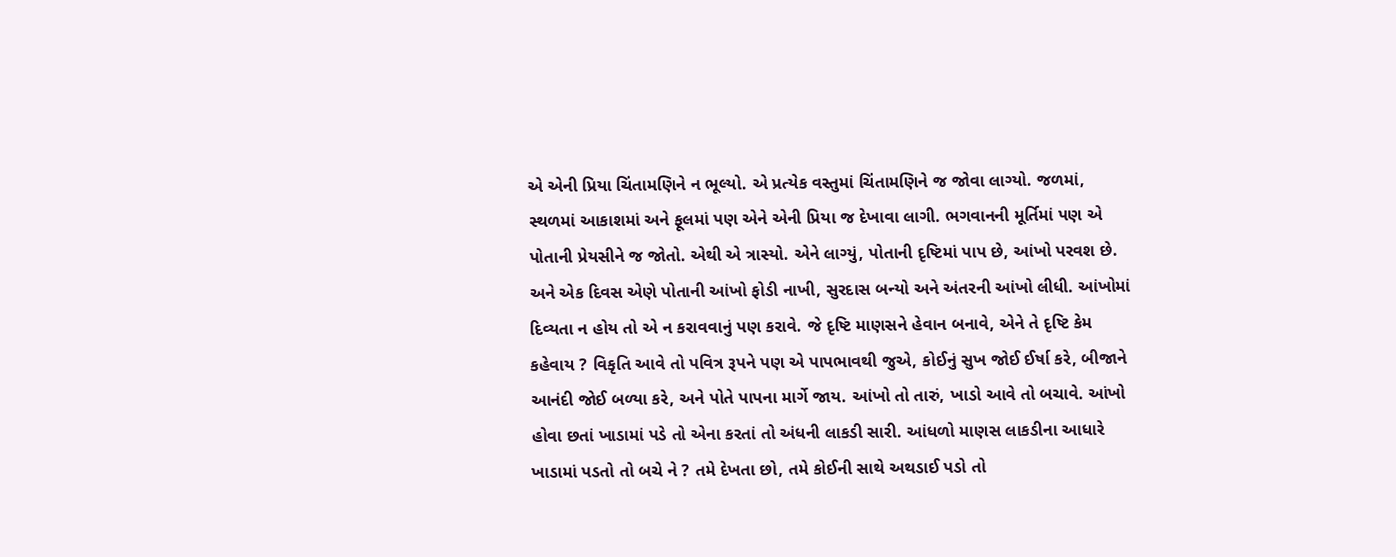એ એની પ્રિયા ચિંતામણિને ન ભૂલ્યો. એ પ્રત્યેક વસ્તુમાં ચિંતામણિને જ જોવા લાગ્યો. જળમાં, સ્થળમાં આકાશમાં અને ફૂલમાં પણ એને એની પ્રિયા જ દેખાવા લાગી. ભગવાનની મૂર્તિમાં પણ એ પોતાની પ્રેયસીને જ જોતો. એથી એ ત્રાસ્યો. એને લાગ્યું, પોતાની દૃષ્ટિમાં પાપ છે, આંખો પરવશ છે. અને એક દિવસ એણે પોતાની આંખો ફોડી નાખી, સુરદાસ બન્યો અને અંતરની આંખો લીધી. આંખોમાં દિવ્યતા ન હોય તો એ ન કરાવવાનું પણ કરાવે. જે દૃષ્ટિ માણસને હેવાન બનાવે, એને તે દૃષ્ટિ કેમ કહેવાય ? વિકૃતિ આવે તો પવિત્ર રૂપને પણ એ પાપભાવથી જુએ, કોઈનું સુખ જોઈ ઈર્ષા કરે, બીજાને આનંદી જોઈ બળ્યા કરે, અને પોતે પાપના માર્ગે જાય. આંખો તો તારું, ખાડો આવે તો બચાવે. આંખો હોવા છતાં ખાડામાં પડે તો એના કરતાં તો અંધની લાકડી સારી. આંધળો માણસ લાકડીના આધારે ખાડામાં પડતો તો બચે ને ? તમે દેખતા છો, તમે કોઈની સાથે અથડાઈ પડો તો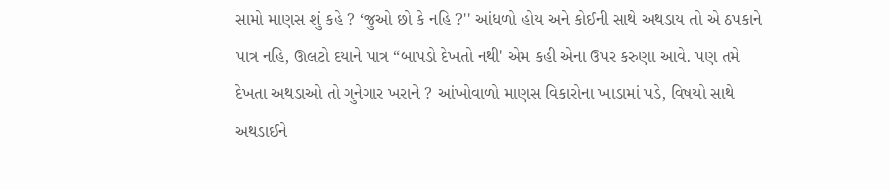સામો માણસ શું કહે ? ‘જુઓ છો કે નહિ ?'' આંધળો હોય અને કોઈની સાથે અથડાય તો એ ઠપકાને પાત્ર નહિ, ઊલટો દયાને પાત્ર “બાપડો દેખતો નથી' એમ કહી એના ઉપર કરુણા આવે. પણ તમે દેખતા અથડાઓ તો ગુનેગાર ખરાને ? આંખોવાળો માણસ વિકારોના ખાડામાં પડે, વિષયો સાથે અથડાઈને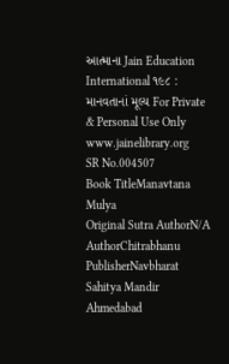આત્માના Jain Education International ૧૯૮ : માનવતાનાં મૂલ્ય For Private & Personal Use Only www.jainelibrary.org
SR No.004507
Book TitleManavtana Mulya
Original Sutra AuthorN/A
AuthorChitrabhanu
PublisherNavbharat Sahitya Mandir Ahmedabad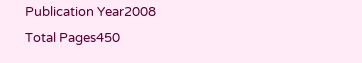Publication Year2008
Total Pages450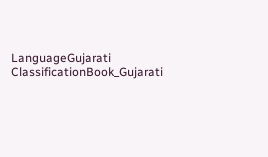LanguageGujarati
ClassificationBook_Gujarati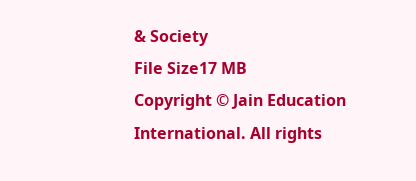& Society
File Size17 MB
Copyright © Jain Education International. All rights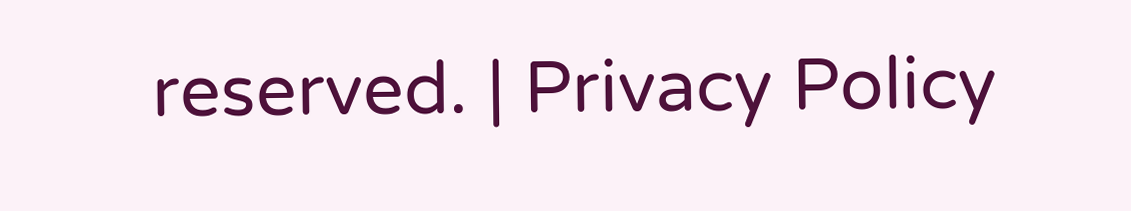reserved. | Privacy Policy